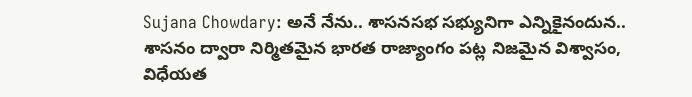Sujana Chowdary: అనే నేను.. శాసనసభ సభ్యునిగా ఎన్నికైనందున.. శాసనం ద్వారా నిర్మితమైన భారత రాజ్యాంగం పట్ల నిజమైన విశ్వాసం, విధేయత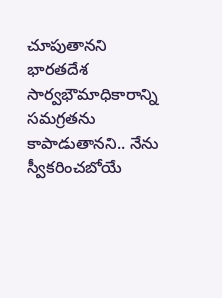చూపుతానని భారతదేశ సార్వభౌమాధికారాన్ని సమగ్రతను కాపాడుతానని.. నేను స్వీకరించబోయే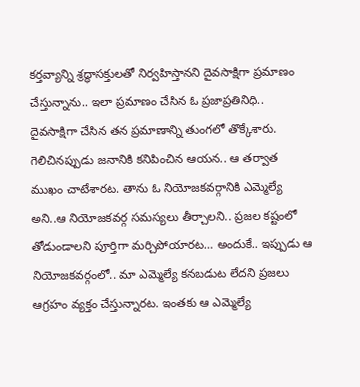కర్తవ్యాన్ని శ్రద్ధాసక్తులతో నిర్వహిస్తానని దైవసాక్షిగా ప్రమాణం చేస్తున్నాను.. ఇలా ప్రమాణం చేసిన ఓ ప్రజాప్రతినిధి.. దైవసాక్షిగా చేసిన తన ప్రమాణాన్ని తుంగలో తొక్కేశారు. గెలిచినప్పుడు జనానికి కనిపించిన ఆయన.. ఆ తర్వాత ముఖం చాటేశారట. తాను ఓ నియోజకవర్గానికి ఎమ్మెల్యే అని..ఆ నియోజకవర్గ సమస్యలు తీర్చాలని.. ప్రజల కష్టంలో తోడుండాలని పూర్తిగా మర్చిపోయారట… అందుకే.. ఇప్పుడు ఆ నియోజకవర్గంలో.. మా ఎమ్మెల్యే కనబడుట లేదని ప్రజలు ఆగ్రహం వ్యక్తం చేస్తున్నారట. ఇంతకు ఆ ఎమ్మెల్యే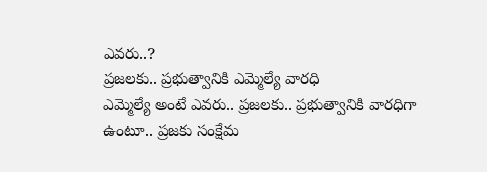ఎవరు..?
ప్రజలకు.. ప్రభుత్వానికి ఎమ్మెల్యే వారధి
ఎమ్మెల్యే అంటే ఎవరు.. ప్రజలకు.. ప్రభుత్వానికి వారధిగా ఉంటూ.. ప్రజకు సంక్షేమ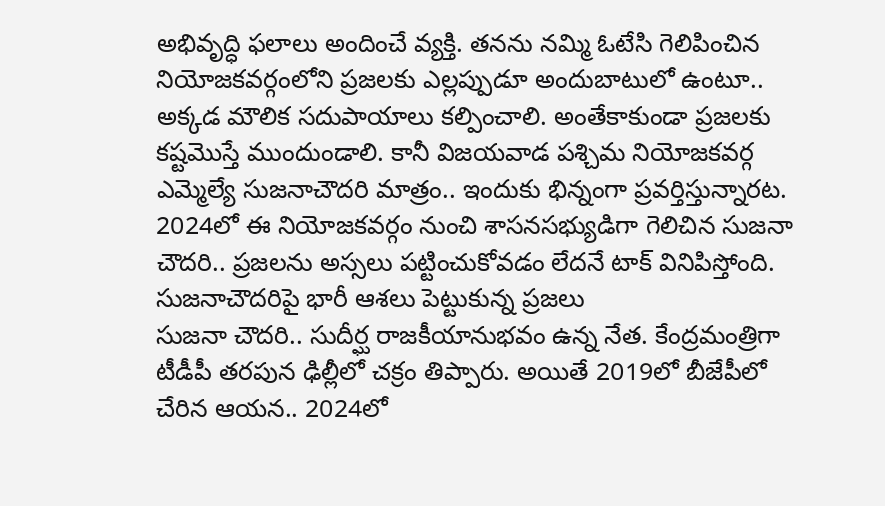అభివృద్ధి ఫలాలు అందించే వ్యక్తి. తనను నమ్మి ఓటేసి గెలిపించిన నియోజకవర్గంలోని ప్రజలకు ఎల్లప్పుడూ అందుబాటులో ఉంటూ.. అక్కడ మౌలిక సదుపాయాలు కల్పించాలి. అంతేకాకుండా ప్రజలకు కష్టమొస్తే ముందుండాలి. కానీ విజయవాడ పశ్చిమ నియోజకవర్గ ఎమ్మెల్యే సుజనాచౌదరి మాత్రం.. ఇందుకు భిన్నంగా ప్రవర్తిస్తున్నారట. 2024లో ఈ నియోజకవర్గం నుంచి శాసనసభ్యుడిగా గెలిచిన సుజనా చౌదరి.. ప్రజలను అస్సలు పట్టించుకోవడం లేదనే టాక్ వినిపిస్తోంది.
సుజనాచౌదరిపై భారీ ఆశలు పెట్టుకున్న ప్రజలు
సుజనా చౌదరి.. సుదీర్ఘ రాజకీయానుభవం ఉన్న నేత. కేంద్రమంత్రిగా టీడీపీ తరపున ఢిల్లీలో చక్రం తిప్పారు. అయితే 2019లో బీజేపీలో చేరిన ఆయన.. 2024లో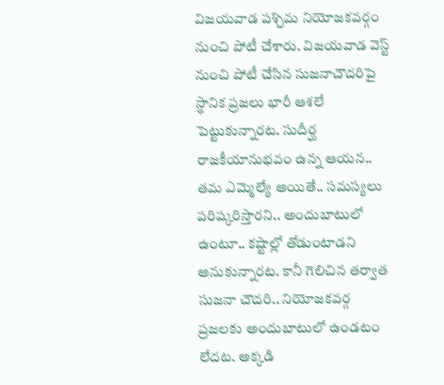విజయవాడ పశ్చిమ నియోజకవర్గం నుంచి పోటీ చేశారు. విజయవాడ వెస్ట్ నుంచి పోటీ చేసిన సుజనాచౌదరిపై స్థానిక ప్రజలు భారీ ఆశలే పెట్టుకున్నారట. సుదీర్ఘ రాజకీయానుభవం ఉన్న ఆయన.. తమ ఎమ్మెల్యే అయితే.. సమస్యలు పరిష్కరిస్తారని.. అందుబాటులో ఉంటూ.. కష్టాల్లో తోడుంటాడని అనుకున్నారట. కానీ గెలిచిన తర్వాత సుజనా చౌదరి.. నియోజకవర్గ ప్రజలకు అందుబాటులో ఉండటం లేదట. అక్కడి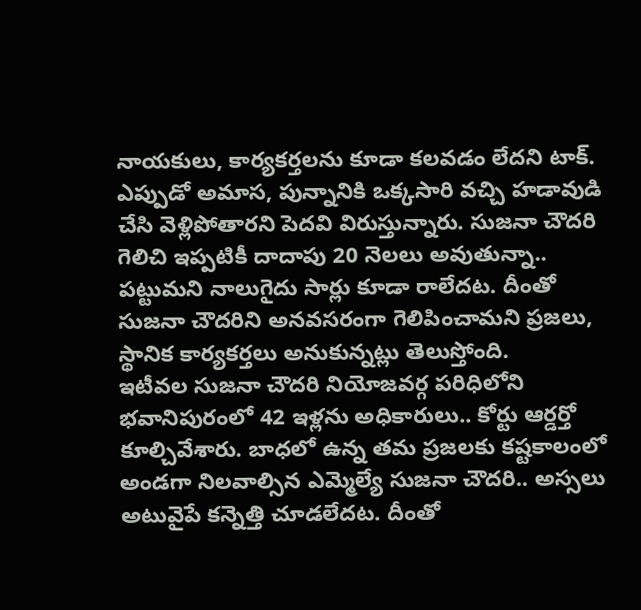నాయకులు, కార్యకర్తలను కూడా కలవడం లేదని టాక్. ఎప్పుడో అమాస, పున్నానికి ఒక్కసారి వచ్చి హడావుడి చేసి వెళ్లిపోతారని పెదవి విరుస్తున్నారు. సుజనా చౌదరి గెలిచి ఇప్పటికీ దాదాపు 20 నెలలు అవుతున్నా.. పట్టుమని నాలుగైదు సార్లు కూడా రాలేదట. దీంతో సుజనా చౌదరిని అనవసరంగా గెలిపించామని ప్రజలు, స్థానిక కార్యకర్తలు అనుకున్నట్లు తెలుస్తోంది.
ఇటీవల సుజనా చౌదరి నియోజవర్గ పరిధిలోని భవానిపురంలో 42 ఇళ్లను అధికారులు.. కోర్టు ఆర్డర్తో కూల్చివేశారు. బాధలో ఉన్న తమ ప్రజలకు కష్టకాలంలో అండగా నిలవాల్సిన ఎమ్మెల్యే సుజనా చౌదరి.. అస్సలు అటువైపే కన్నెత్తి చూడలేదట. దీంతో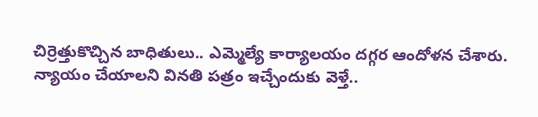చిర్రెత్తుకొచ్చిన బాధితులు.. ఎమ్మెల్యే కార్యాలయం దగ్గర ఆందోళన చేశారు. న్యాయం చేయాలని వినతి పత్రం ఇచ్చేందుకు వెళ్తే..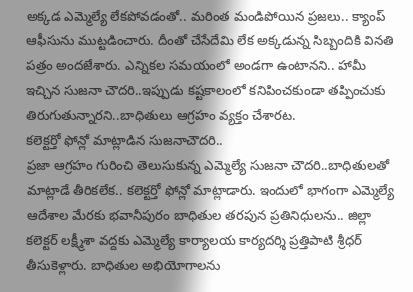అక్కడ ఎమ్మెల్యే లేకపోవడంతో.. మరింత మండిపోయిన ప్రజలు.. క్యాంప్ ఆఫీసును ముట్టడించారు. దీంతో చేసేదేమి లేక అక్కడున్న సిబ్బందికి వినతి పత్రం అందజేశారు. ఎన్నికల సమయంలో అండగా ఉంటానని.. హామీ ఇచ్చిన సుజనా చౌదరి..ఇప్పుడు కష్టకాలంలో కనిపించకుండా తప్పించుకు తిరుగుతున్నారని..బాధితులు ఆగ్రహం వ్యక్తం చేశారట.
కలెక్టర్తో ఫోన్లో మాట్లాడిన సుజనాచౌదరి..
ప్రజా ఆగ్రహం గురించి తెలుసుకున్న ఎమ్మెల్యే సుజనా చౌదరి..బాధితులతో మాట్లాడే తీరికలేక.. కలెక్టర్తో ఫోన్లో మాట్లాడారు. ఇందులో భాగంగా ఎమ్మెల్యే ఆదేశాల మేరకు భవానీపురం బాధితుల తరపున ప్రతినిధులను.. జిల్లా కలెక్టర్ లక్ష్మీశా వద్దకు ఎమ్మెల్యే కార్యాలయ కార్యదర్శి ప్రత్తిపాటి శ్రీధర్ తీసుకెళ్లారు. బాధితుల అభియోగాలను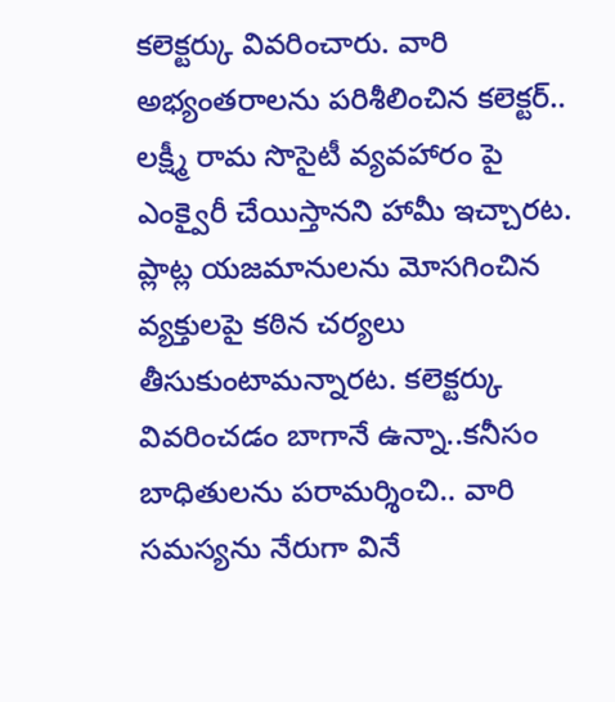కలెక్టర్కు వివరించారు. వారి అభ్యంతరాలను పరిశీలించిన కలెక్టర్.. లక్ష్మీ రామ సొసైటీ వ్యవహారం పై ఎంక్వైరీ చేయిస్తానని హామీ ఇచ్చారట. ప్లాట్ల యజమానులను మోసగించిన వ్యక్తులపై కఠిన చర్యలు తీసుకుంటామన్నారట. కలెక్టర్కు వివరించడం బాగానే ఉన్నా..కనీసం బాధితులను పరామర్శించి.. వారి సమస్యను నేరుగా వినే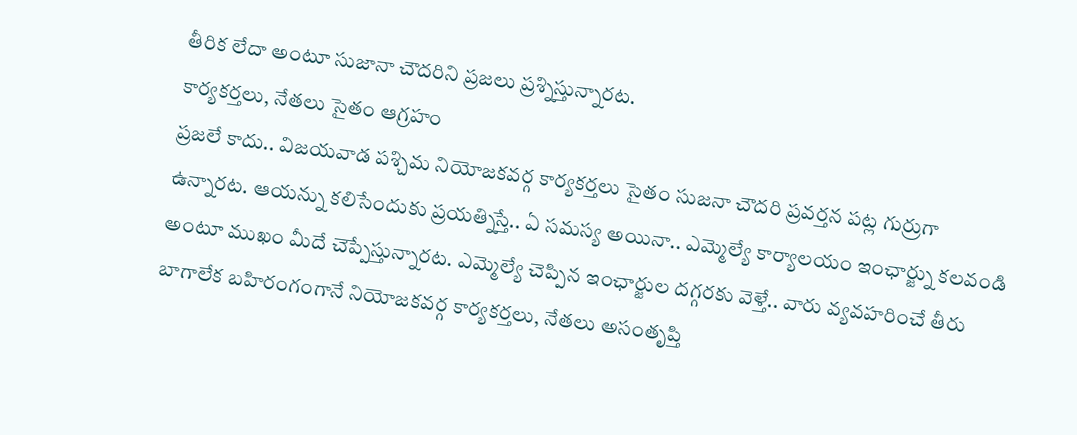తీరిక లేదా అంటూ సుజానా చౌదరిని ప్రజలు ప్రశ్నిస్తున్నారట.
కార్యకర్తలు, నేతలు సైతం ఆగ్రహం
ప్రజలే కాదు.. విజయవాడ పశ్చిమ నియోజకవర్గ కార్యకర్తలు సైతం సుజనా చౌదరి ప్రవర్తన పట్ల గుర్రుగా ఉన్నారట. ఆయన్ను కలిసేందుకు ప్రయత్నిస్తే.. ఏ సమస్య అయినా.. ఎమ్మెల్యే కార్యాలయం ఇంఛార్జ్ను కలవండి అంటూ ముఖం మీదే చెప్పేస్తున్నారట. ఎమ్మెల్యే చెప్పిన ఇంఛార్జుల దగ్గరకు వెళ్తే.. వారు వ్యవహరించే తీరు బాగాలేక బహిరంగంగానే నియోజకవర్గ కార్యకర్తలు, నేతలు అసంతృప్తి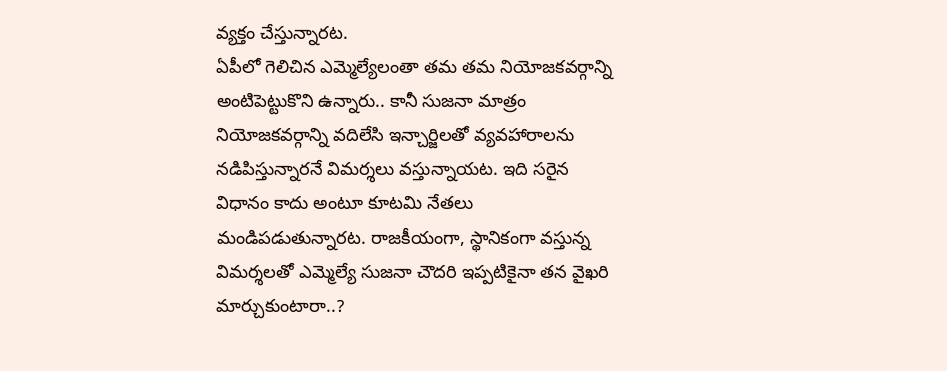వ్యక్తం చేస్తున్నారట.
ఏపీలో గెలిచిన ఎమ్మెల్యేలంతా తమ తమ నియోజకవర్గాన్ని అంటిపెట్టుకొని ఉన్నారు.. కానీ సుజనా మాత్రం నియోజకవర్గాన్ని వదిలేసి ఇన్చార్జిలతో వ్యవహారాలను నడిపిస్తున్నారనే విమర్శలు వస్తున్నాయట. ఇది సరైన విధానం కాదు అంటూ కూటమి నేతలు మండిపడుతున్నారట. రాజకీయంగా, స్థానికంగా వస్తున్న విమర్శలతో ఎమ్మెల్యే సుజనా చౌదరి ఇప్పటికైనా తన వైఖరి మార్చుకుంటారా..?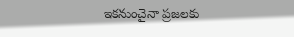ఇకనుంచైనా ప్రజలకు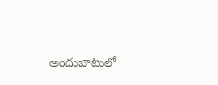అందుబాటులో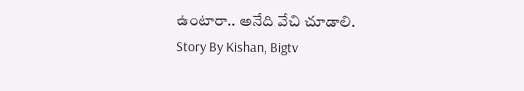ఉంటారా.. అనేది వేచి చూడాలి.
Story By Kishan, Bigtv